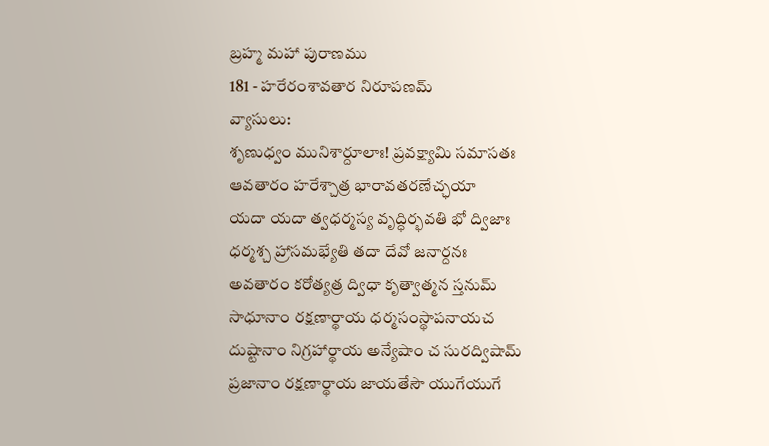బ్రహ్మ మహా పురాణము
181 - హరేరంశావతార నిరూపణమ్
వ్యాసులు:
శృణుధ్వం మునిశార్దూలాః! ప్రవక్ష్యామి సమాసతః
ఆవతారం హరేశ్చాత్ర భారావతరణేచ్ఛయా
యదా యదా త్వధర్మస్య వృద్ధిర్భవతి భో ద్విజాః
ధర్మశ్చ హ్రాసమభ్యేతి తదా దేవో జనార్దనః
అవతారం కరోత్యత్ర ద్విధా కృత్వాత్మన స్తనుమ్
సాధూనాం రక్షణార్థాయ ధర్మసంస్థాపనాయచ
దుష్టానాం నిగ్రహార్థాయ అన్యేషాం చ సురద్విషామ్
ప్రజానాం రక్షణార్థాయ జాయతేసౌ యుగేయుగే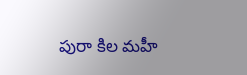పురా కిల మహీ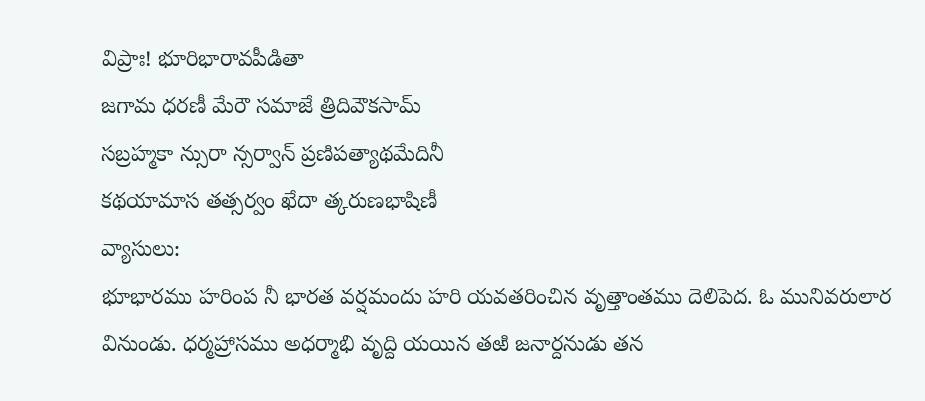విప్రాః! భూరిభారావపీడితా
జగామ ధరణీ మేరౌ సమాజే త్రిదివౌకసామ్
సబ్రహ్మకా న్సురా న్సర్వాన్ ప్రణిపత్యాథమేదినీ
కథయామాస తత్సర్వం ఖేదా త్కరుణభాషిణీ
వ్యాసులు:
భూభారము హరింప నీ భారత వర్షమందు హరి యవతరించిన వృత్తాంతము దెలిపెద. ఓ మునివరులార వినుండు. ధర్మహ్రాసము అధర్మాభి వృద్ది యయిన తఱి జనార్దనుడు తన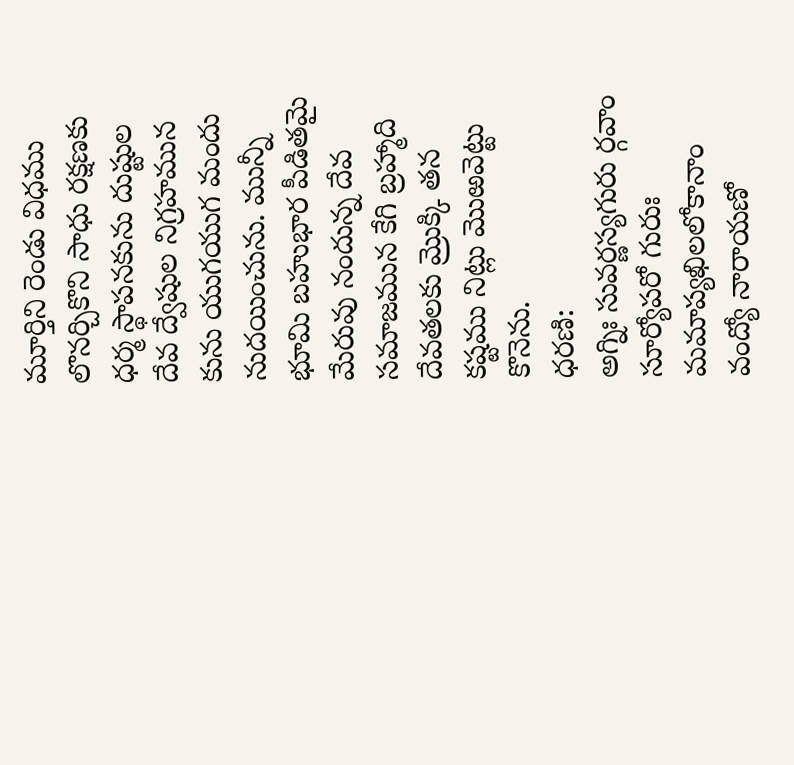మూర్తిని రెండు విధము లొనర్చికొని సాధు రక్షణకు ధర్మ స్థాపనకును దుష్టుల దేవ ద్వేషుల నిగ్రహమున కును యుగయుగ మందు నుదయించును. మున్నీ భూమి బహుభార పీడితమై మేరువు నందున్న దేవ సమాజమున కేగి బ్రహ్మాది దేవతలకు మ్రొక్కి తన కష్టము నిట్లు మొఱవెట్టు కొనెను.
ధరణి:
అగ్నిః సువర్ణస్యగురు ర్గవాం సూర్యోపరో గురుః
మమాప్యఖిలలోకానాం వంద్యో నారాయణో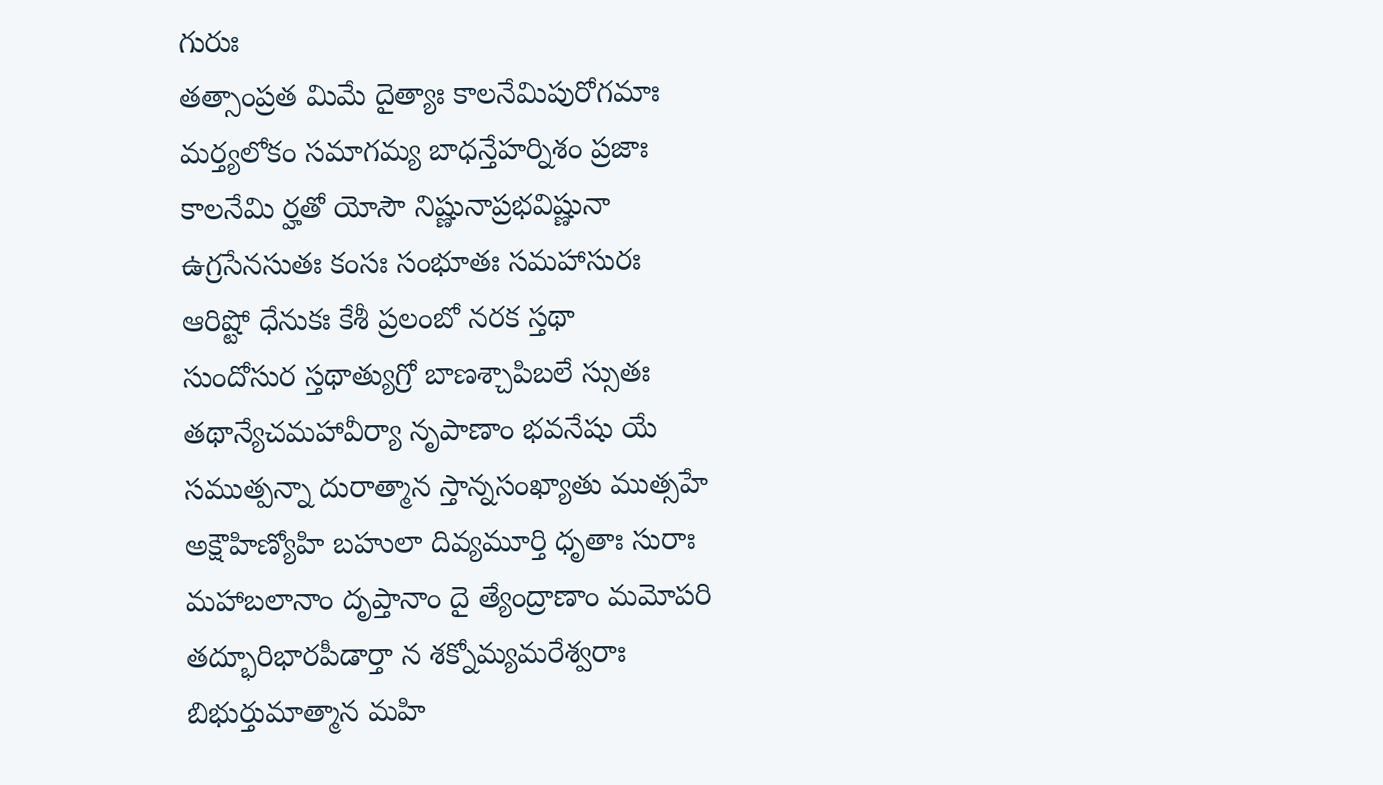గురుః
తత్సాంప్రత మిమే దైత్యాః కాలనేమిపురోగమాః
మర్త్యలోకం సమాగమ్య బాధన్తేహర్నిశం ప్రజాః
కాలనేమి ర్హతో యోసౌ నిష్ణునాప్రభవిష్ణునా
ఉగ్రసేనసుతః కంసః సంభూతః సమహాసురః
ఆరిష్టో ధేనుకః కేశీ ప్రలంబో నరక స్తథా
సుందోసుర స్తథాత్యుగ్రో బాణశ్చాపిబలే స్సుతః
తథాన్యేచమహావీర్యా నృపాణాం భవనేషు యే
సముత్పన్నా దురాత్మాన స్తాన్నసంఖ్యాతు ముత్సహే
అక్షౌహిణ్యోహి బహులా దివ్యమూర్తి ధృతాః సురాః
మహాబలానాం దృప్తానాం దై త్యేంద్రాణాం మమోపరి
తద్భూరిభారపీడార్తా న శక్నోమ్యమరేశ్వరాః
బిభుర్తుమాత్మాన మహి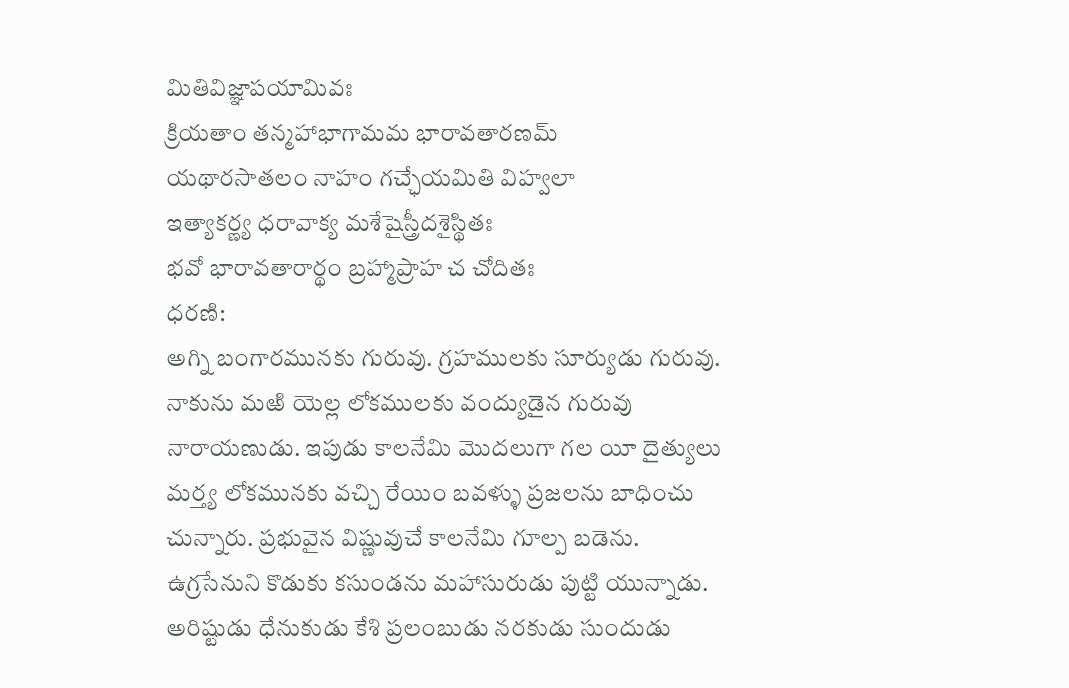మితివిజ్ఞాపయామివః
క్రియతాం తన్మహాభాగామమ భారావతారణమ్
యథారసాతలం నాహం గచ్ఛేయమితి విహ్వలా
ఇత్యాకర్ణ్య ధరావాక్య మశేషైస్త్రీదశైస్థితః
భవో భారావతారార్థం బ్రహ్మాప్రాహ చ చోదితః
ధరణి:
అగ్ని బంగారమునకు గురువు. గ్రహములకు సూర్యుడు గురువు. నాకును మఱి యెల్ల లోకములకు వంద్యుడైన గురువు నారాయణుడు. ఇపుడు కాలనేమి మొదలుగా గల యీ దైత్యులు మర్త్య లోకమునకు వచ్చి రేయిం బవళ్ళు ప్రజలను బాధించు చున్నారు. ప్రభువైన విష్ణువుచే కాలనేమి గూల్ప బడెను. ఉగ్రసేనుని కొడుకు కసుండను మహాసురుడు పుట్టి యున్నాడు. అరిష్టుడు ధేనుకుడు కేశి ప్రలంబుడు నరకుడు సుందుడు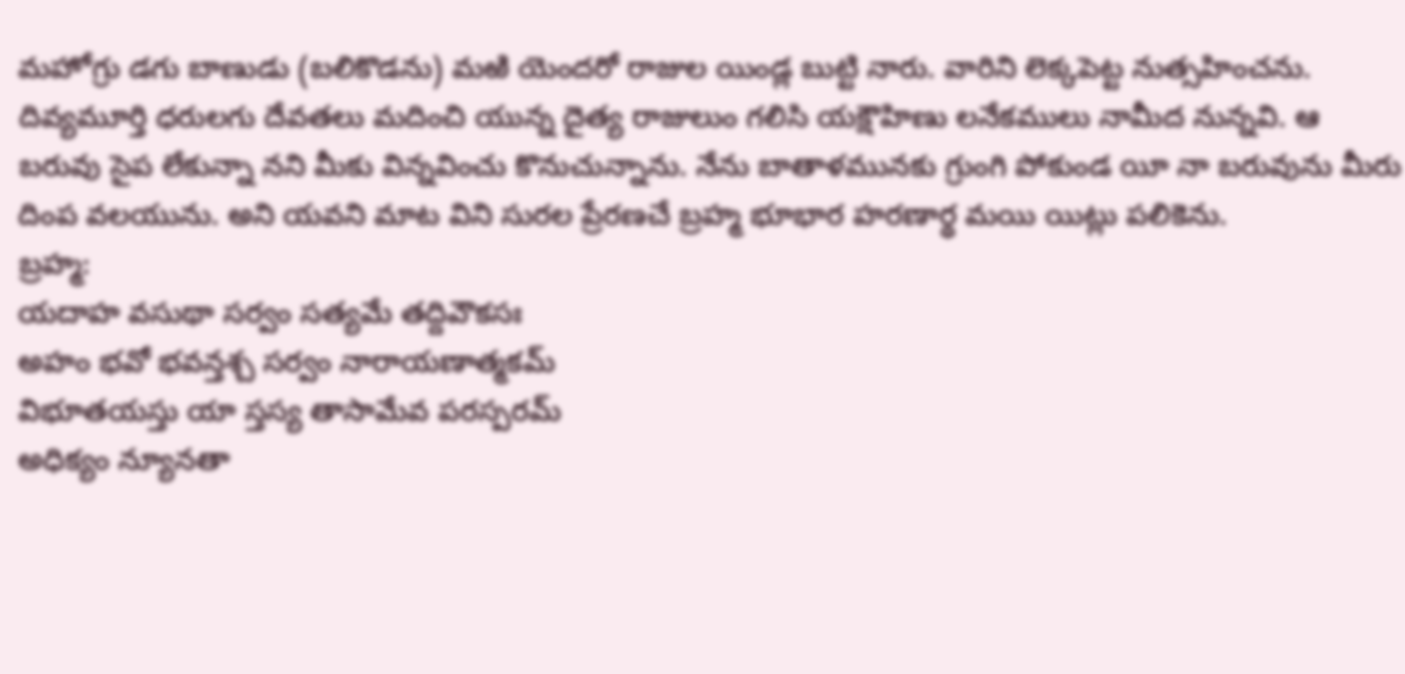మహోగ్రు డగు బాణుడు (బలికొడను) మఱి యెందరో రాజుల యిండ్ల బుట్టి నారు. వారిని లెక్కపెట్ట నుత్సహించను. దివ్యమూర్తి ధరులగు దేవతలు మదించి యున్న దైత్య రాజులుం గలిసి యక్షౌహిణు లనేకములు నామీద నున్నవి. ఆ బరువు సైప లేకున్నా నని మీకు విన్నవించు కొనుచున్నాను. నేను బాతాళమునకు గ్రుంగి పోకుండ యీ నా బరువును మీరు దింప వలయును. అని యవని మాట విని సురల ప్రేరణచే బ్రహ్మ భూభార హరణార్థ మయి యిట్లు పలికెను.
బ్రహ్మ:
యదాహ వసుథా సర్వం సత్యమే తద్దివౌకసః
అహం భవో భవన్తశ్చ సర్వం నారాయణాత్మకమ్
విభూతయస్తు యా స్తస్య తాసామేవ పరస్పరమ్
అధిక్యం న్యూనతా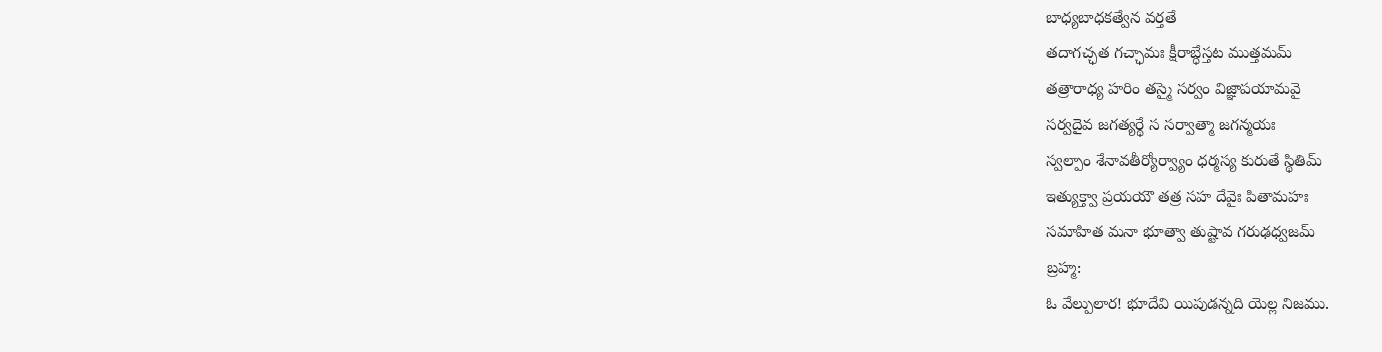బాధ్యబాధకత్వేన వర్తతే
తదాగచ్ఛత గచ్ఛామః క్షీరాబ్ధేస్తట ముత్తమమ్
తత్రారాధ్య హరిం తస్మై సర్వం విజ్ఞాపయామవై
సర్వదైవ జగత్యర్థే స సర్వాత్మా జగన్మయః
స్వల్పాం శేనావతీర్యోర్వ్యాం ధర్మస్య కురుతే స్థితిమ్
ఇత్యుక్త్వా ప్రయయౌ తత్ర సహ దేవైః పితామహః
సమాహిత మనా భూత్వా తుష్టావ గరుఢధ్వజమ్
బ్రహ్మ:
ఓ వేల్పులార! భూదేవి యిపుడన్నది యెల్ల నిజము.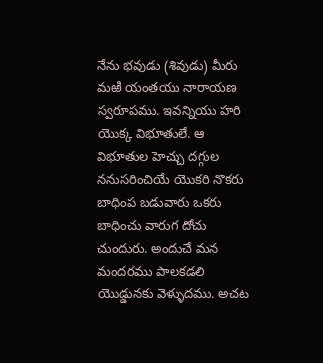నేను భవుడు (శివుడు) మీరు మఱి యంతయు నారాయణ స్వరూపము. ఇవన్నియు హరి యొక్క విభూతులే. ఆ విభూతుల హెచ్చు దగ్గుల ననుసరించియే యొకరి నొకరు బాధింప బడువారు ఒకరు బాధించు వారుగ దోచు చుందురు. అందుచే మన మందరము పాలకడలి యొడ్డునకు వెళ్ళుదము. అచట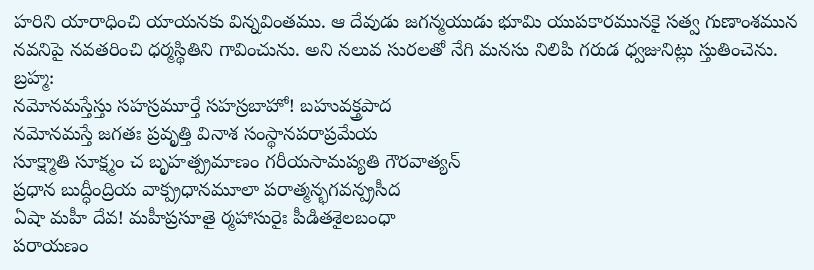హరిని యారాధించి యాయనకు విన్నవింతము. ఆ దేవుడు జగన్మయుడు భూమి యుపకారమునకై సత్వ గుణాంశమున నవనిపై నవతరించి ధర్మస్థితిని గావించును. అని నలువ సురలతో నేగి మనసు నిలిపి గరుడ ధ్వజునిట్లు స్తుతించెను.
బ్రహ్మ:
నమోనమస్తేస్తు సహస్రమూర్తే సహస్రబాహో! బహువక్త్రపాద
నమోనమస్తే జగతః ప్రవృత్తి వినాశ సంస్థానపరాప్రమేయ
సూక్ష్మాతి సూక్ష్మం చ బృహత్ప్రమాణం గరీయసామప్యతి గౌరవాత్యన్
ప్రధాన బుద్ధీంద్రియ వాక్ప్రధానమూలా పరాత్మన్భగవన్ప్రసీద
ఏషా మహీ దేవ! మహీప్రసూతై ర్మహాసురైః పీడితశైలబంధా
పరాయణం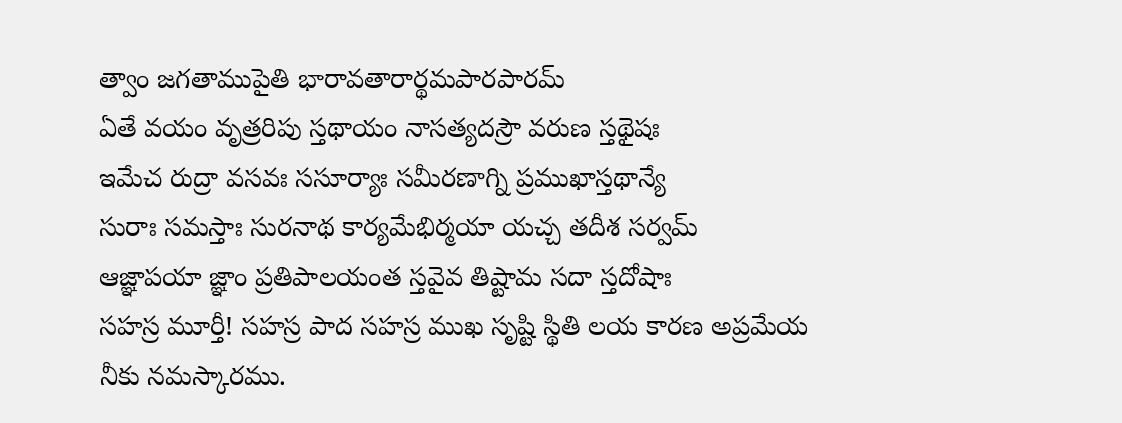త్వాం జగతాముపైతి భారావతారార్థమపారపారమ్
ఏతే వయం వృత్రరిపు స్తథాయం నాసత్యదస్రౌ వరుణ స్తథైషః
ఇమేచ రుద్రా వసవః ససూర్యాః సమీరణాగ్ని ప్రముఖాస్తథాన్యే
సురాః సమస్తాః సురనాథ కార్యమేభిర్మయా యచ్చ తదీశ సర్వమ్
ఆజ్ఞాపయా జ్ఞాం ప్రతిపాలయంత స్తవైవ తిష్టామ సదా స్తదోషాః
సహస్ర మూర్తీ! సహస్ర పాద సహస్ర ముఖ సృష్టి స్థితి లయ కారణ అప్రమేయ నీకు నమస్కారము.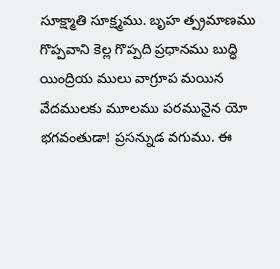సూక్ష్మాతి సూక్ష్మము. బృహ త్ప్రమాణము గొప్పవాని కెల్ల గొప్పది ప్రధానము బుద్ధి యింద్రియ ములు వాగ్రూప మయిన వేదములకు మూలము పరమునైన యో భగవంతుడా! ప్రసన్నుడ వగుము. ఈ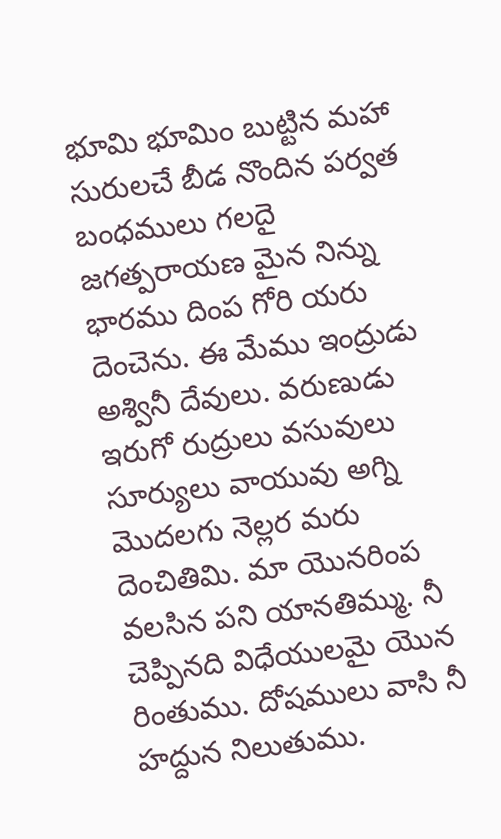భూమి భూమిం బుట్టిన మహా సురులచే బీడ నొందిన పర్వత బంధములు గలదై జగత్పరాయణ మైన నిన్ను భారము దింప గోరి యరు దెంచెను. ఈ మేము ఇంద్రుడు అశ్వినీ దేవులు. వరుణుడు ఇరుగో రుద్రులు వసువులు సూర్యులు వాయువు అగ్ని మొదలగు నెల్లర మరు దెంచితిమి. మా యొనరింప వలసిన పని యానతిమ్ము. నీ చెప్పినది విధేయులమై యొన రింతుము. దోషములు వాసి నీ హద్దున నిలుతుము.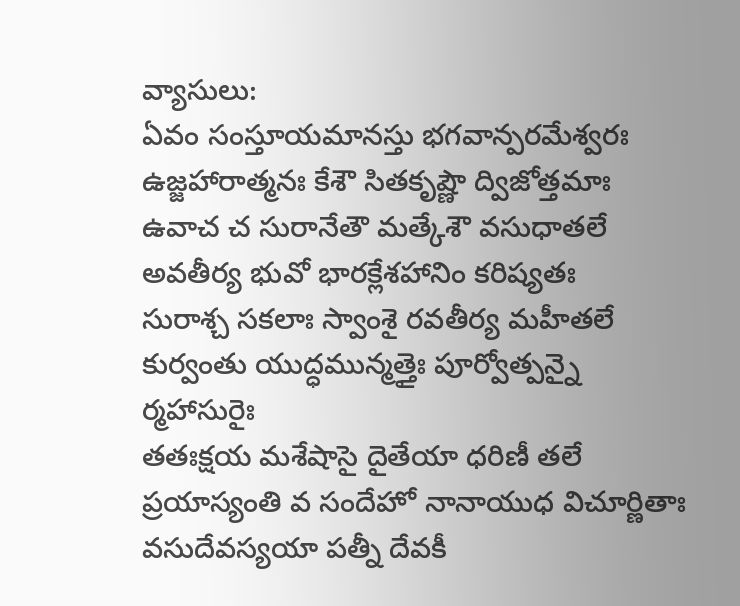వ్యాసులు:
ఏవం సంస్తూయమానస్తు భగవాన్పరమేశ్వరః
ఉజ్జహారాత్మనః కేశౌ సితకృష్ణౌ ద్విజోత్తమాః
ఉవాచ చ సురానేతౌ మత్కేశౌ వసుధాతలే
అవతీర్య భువో భారక్లేశహానిం కరిష్యతః
సురాశ్చ సకలాః స్వాంశై రవతీర్య మహీతలే
కుర్వంతు యుద్ధమున్మత్తైః పూర్వోత్పన్నై ర్మహాసురైః
తతఃక్షయ మశేషాసై దైతేయా ధరిణీ తలే
ప్రయాస్యంతి వ సందేహో నానాయుధ విచూర్ణితాః
వసుదేవస్యయా పత్నీ దేవకీ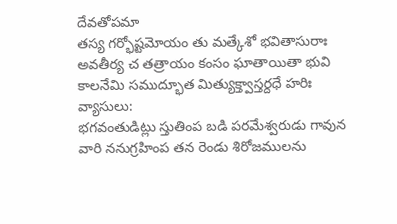దేవతోపమా
తస్య గర్భోష్టమోయం తు మత్కేశో భవితాసురాః
అవతీర్య చ తత్రాయం కంసం ఘాతాయితా భువి
కాలనేమి సముద్భూత మిత్యుక్త్వాస్తర్దధే హరిః
వ్యాసులు:
భగవంతుడిట్లు స్తుతింప బడి పరమేశ్వరుడు గావున వారి ననుగ్రహింప తన రెండు శిరోజములను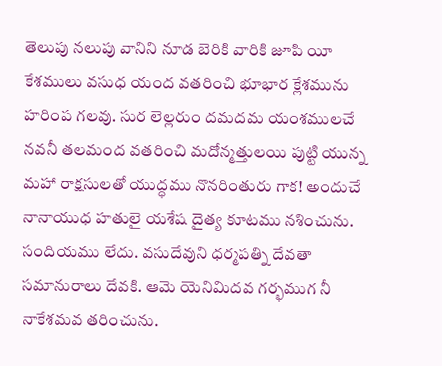తెలుపు నలుపు వానిని నూడ బెరికి వారికి జూపి యీ కేశములు వసుధ యంద వతరించి భూభార క్లేశమును హరింప గలవు. సుర లెల్లరుం దమదమ యంశములచే నవనీ తలమంద వతరించి మదోన్మత్తులయి పుట్టి యున్న మహా రాక్షసులతో యుద్ధము నొనరింతురు గాక! అందుచే నానాయుధ హతులై యశేష దైత్య కూటము నశించును. సందియము లేదు. వసుదేవుని ధర్మపత్ని దేవతా సమానురాలు దేవకి. ఆమె యెనిమిదవ గర్భముగ నీ నాకేశమవ తరించును.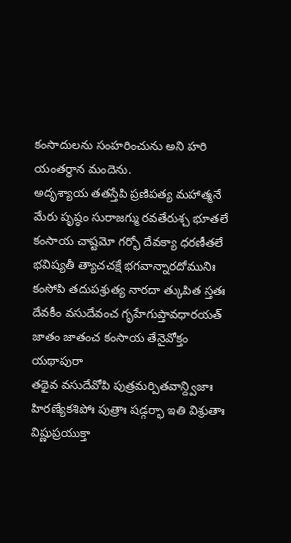కంసాదులను సంహరించును అని హరి యంతర్థాన మందెను.
అదృశ్యాయ తతస్తేపి ప్రణిపత్య మహాత్మనే
మేరు పృష్ఠం సురాజగ్ము రవతేరుశ్చ భూతలే
కంసాయ చాష్టమో గర్భో దేవక్యా ధరణీతలే
భవిష్యతీ త్యాచచక్షే భగవాన్నారదోమునిః
కంసోపి తదుపశ్రుత్య నారదా త్కుపిత స్తతః
దేవకీం వసుదేవంచ గృహేగుప్తావధారయత్
జాతం జాతంచ కంసాయ తేనైవోక్తం యథాపురా
తథైవ వసుదేవోపి పుత్రమర్పితవాన్ద్విజాః
హిరణ్యేకశిపోః పుత్రాః షడ్గర్భా ఇతి విశ్రుతాః
విష్ణుప్రయుక్తా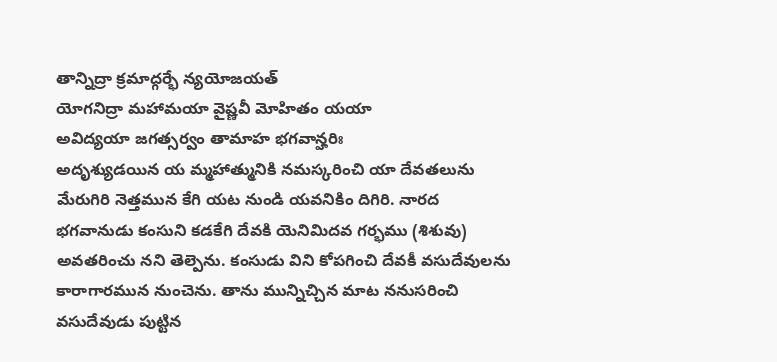తాన్నిద్రా క్రమాద్గర్భే న్యయోజయత్
యోగనిద్రా మహామయా వైష్ణవీ మోహితం యయా
అవిద్యయా జగత్సర్వం తామాహ భగవాన్హరిః
అదృశ్యుడయిన య మ్మహాత్మునికి నమస్కరించి యా దేవతలును మేరుగిరి నెత్తమున కేగి యట నుండి యవనికిం దిగిరి. నారద భగవానుడు కంసుని కడకేగి దేవకి యెనిమిదవ గర్భము (శిశువు) అవతరించు నని తెల్పెను. కంసుడు విని కోపగించి దేవకీ వసుదేవులను కారాగారమున నుంచెను. తాను మున్నిచ్చిన మాట ననుసరించి వసుదేవుడు పుట్టిన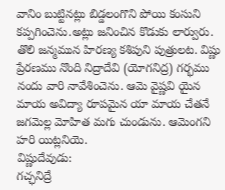వానిం బుట్టినట్లు బిడ్డలంగొని పోయి కంసుని కప్పగించెను.అట్లు జనించిన కొడుకు లార్వురు. తొలి జన్మమున హిరణ్య కశిపుని పుత్రులట. విష్ణు ప్రేరణము నొంది నిద్రాదేవి (యోగనిద్ర) గర్భము నందు వారి నావేశించెను. ఆమె వైష్ణవి యైన మాయ అవిద్యా రూపమైన యా మాయ చేతనే జగమెల్ల మోహిత మగు చుండును. ఆమెంగని హరి యిట్లనియె.
విష్ణుదేవుడు:
గచ్ఛనిద్రే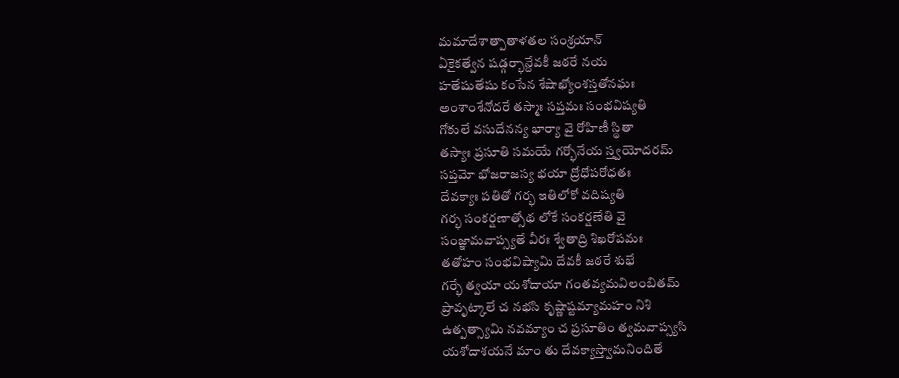మమాదేశాత్పాతాళతల సంశ్రయాన్
ఏకైకత్వేన షడ్గర్భాన్దేవకీ జఠరే నయ
హతేషుతేషు కంసేన శేషాఖ్యోంశస్తతోనఘః
అంశాంశేనోదరే తస్మాః సప్తమః సంభవిష్యతి
గోకులే వసుదేనన్య భార్యా వై రోహిణీ స్థితా
తస్యాః ప్రసూతి సమయే గర్భోనేయ స్త్వయోదరమ్
సప్తమో భోజరాజస్య భయా ద్రోధోపరోధతః
దేవక్యాః పతితో గర్భ ఇతిలోకో వదిష్యతి
గర్భ సంకర్షణాత్సోథ లోకే సంకర్షణేతి వై
సంజ్ఞామవాప్స్యతే వీరః శ్వేతాద్రి శిఖరోపమః
తతోహం సంభవిష్యామి దేవకీ జఠరే శుభే
గర్భే త్వయా యశోదాయా గంతవ్యమవిలంబితమ్
ప్రావృట్కాలే చ నభసి కృష్ణాష్టమ్యామహం నిశి
ఉత్పత్స్యామి నవమ్యాం చ ప్రసూతిం త్వమవాప్స్యసి
యశోదాశయనే మాం తు దేవక్యాస్త్వామనిందితే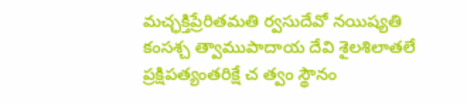మచ్ఛక్తిప్రేరితమతి ర్వసుదేవో నయిష్యతి
కంసశ్చ త్వాముపాదాయ దేవి శైలశిలాతలే
ప్రక్షిపత్యంతరిక్షే చ త్వం స్థౌనం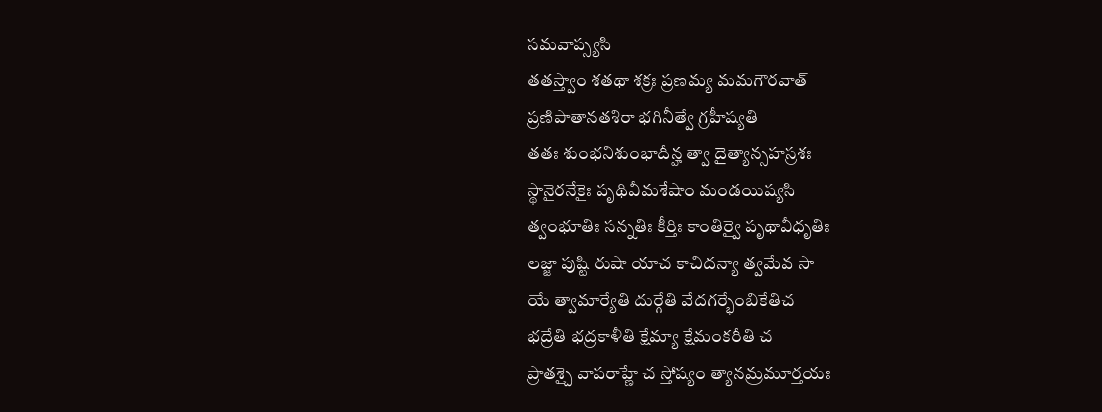సమవాప్స్యసి
తతస్త్వాం శతథా శక్రః ప్రణమ్య మమగౌరవాత్
ప్రణిపాతానతశిరా భగినీత్వే గ్రహీష్యతి
తతః శుంభనిశుంభాదీన్హ త్వా దైత్యాన్సహస్రశః
స్థానైరనేకైః పృథివీమశేషాం మండయిష్యసి
త్వంభూతిః సన్నతిః కీర్తిః కాంతిర్వై పృథావీధృతిః
లజ్జా పుష్టి రుషా యాచ కాచిదన్యా త్వమేవ సా
యే త్వామార్యేతి దుర్గేతి వేదగర్భేంబికేతిచ
భద్రేతి భద్రకాళీతి క్షేమ్యా క్షేమంకరీతి చ
ప్రాతశ్చై వాపరాహ్ణే చ స్తోష్యం త్యానమ్రమూర్తయః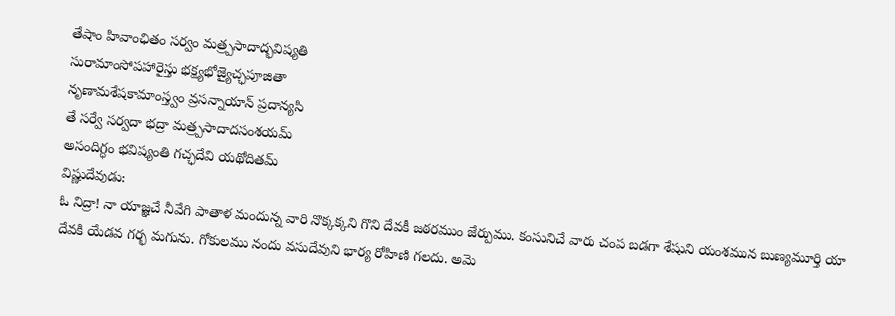తేషాం హివాంఛితం సర్వం మత్ర్పసాదాద్భవిష్యతి
సురామాంసోపహారైస్తు భక్ష్యభోజ్యైచ్ఛపూజితా
నృణామశేషకామాంస్త్వం వ్రసన్నాయాన్ ప్రదాన్యసి
తే సర్వే సర్వదా భద్రా మత్ర్పసాదాదసంశయమ్
అసందిగ్ధం భవిష్యంతి గచ్ఛదేవి యథోదితమ్
విష్ణుదేవుడు:
ఓ నిద్రా! నా యాజ్ఞచే నీవేగి పాతాళ మందున్న వారి నొక్కక్కని గొని దేవకీ జఠరముం జేర్పుము. కంసునిచే వారు చంప బడగా శేషుని యంశమున బుణ్యమూర్తి యా దేవకి యేడవ గర్భ మగును. గోకులము నందు వసుదేవుని భార్య రోహిణి గలదు. అమె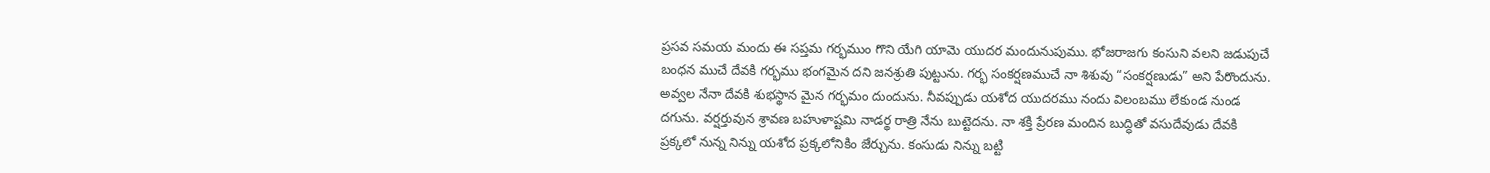ప్రసవ సమయ మందు ఈ సప్తమ గర్భముం గొని యేగి యామె యుదర మందునుపుము. భోజరాజగు కంసుని వలని జడుపుచే బంధన ముచే దేవకి గర్భము భంగమైన దని జనశ్రుతి పుట్టును. గర్భ సంకర్షణముచే నా శిశువు “సంకర్షణుడు” అని పేరొందును. అవ్వల నేనా దేవకి శుభస్థాన మైన గర్భమం దుందును. నీవప్పుడు యశోద యుదరము నందు విలంబము లేకుండ నుండ దగును. వర్షర్తువున శ్రావణ బహుళాష్టమి నాడర్థ రాత్రి నేను బుట్టెదను. నా శక్తి ప్రేరణ మందిన బుద్ధితో వసుదేవుడు దేవకి ప్రక్కలో నున్న నిన్ను యశోద ప్రక్కలోనికిం జేర్చును. కంసుడు నిన్ను బట్టి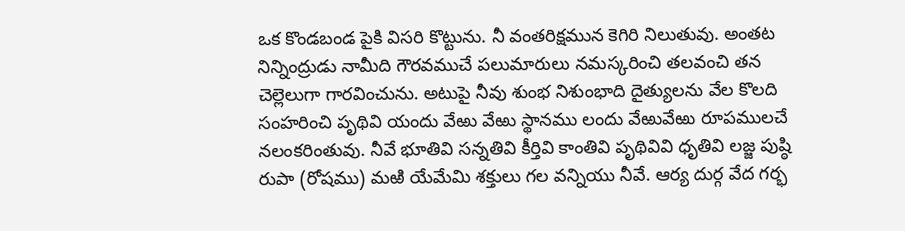ఒక కొండబండ పైకి విసరి కొట్టును. నీ వంతరిక్షమున కెగిరి నిలుతువు. అంతట నిన్నింద్రుడు నామీది గౌరవముచే పలుమారులు నమస్కరించి తలవంచి తన చెల్లెలుగా గారవించును. అటుపై నీవు శుంభ నిశుంభాది దైత్యులను వేల కొలది సంహరించి పృథివి యందు వేఱు వేఱు స్థానము లందు వేఱువేఱు రూపములచే నలంకరింతువు. నీవే భూతివి సన్నతివి కీర్తివి కాంతివి పృథివివి ధృతివి లజ్జ పుష్ఠి రుపా (రోషము) మఱి యేమేమి శక్తులు గల వన్నియు నీవే. ఆర్య దుర్గ వేద గర్భ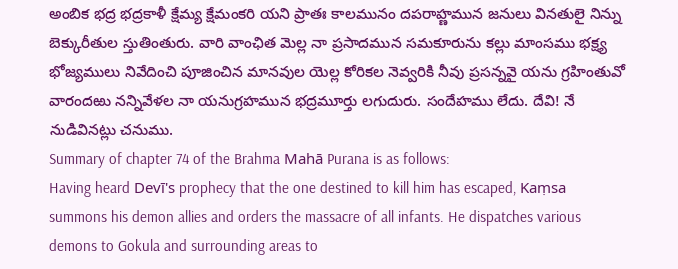అంబిక భద్ర భద్రకాళీ క్షేమ్య క్షేమంకరి యని ప్రాతః కాలమునం దపరాహ్ణమున జనులు వినతులై నిన్ను బెక్కురీతుల స్తుతింతురు. వారి వాంఛిత మెల్ల నా ప్రసాదమున సమకూరును కల్లు మాంసము భక్ష్య భోజ్యములు నివేదించి పూజించిన మానవుల యెల్ల కోరికల నెవ్వరికి నీవు ప్రసన్నవై యను గ్రహింతువో వారందఱు నన్నివేళల నా యనుగ్రహమున భద్రమూర్తు లగుదురు. సందేహము లేదు. దేవి! నే నుడివినట్లు చనుము.
Summary of chapter 74 of the Brahma Mahā Purana is as follows:
Having heard Devī's prophecy that the one destined to kill him has escaped, Kaṃsa summons his demon allies and orders the massacre of all infants. He dispatches various demons to Gokula and surrounding areas to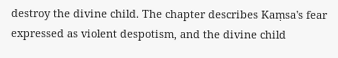destroy the divine child. The chapter describes Kaṃsa's fear expressed as violent despotism, and the divine child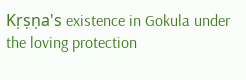Kṛṣṇa's existence in Gokula under the loving protection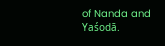of Nanda and Yaśodā.